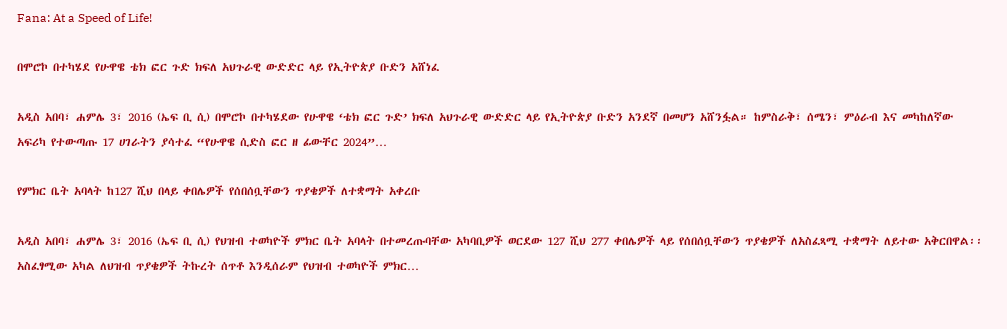Fana: At a Speed of Life!

በሞሮኮ በተካሄደ የሁዋዌ ቴክ ፎር ጉድ ክፍለ አህጉራዊ ውድድር ላይ የኢትዮጵያ ቡድን አሸነፈ

አዲስ አበባ፣ ሐምሌ 3፣ 2016 (ኤፍ ቢ ሲ) በሞሮኮ በተካሄደው የሁዋዌ ‘ቴክ ፎር ጉድ’ ክፍለ አህጉራዊ ውድድር ላይ የኢትዮጵያ ቡድን አንደኛ በመሆን አሸንፏል። ከምስራቅ፣ ሰሜን፣ ምዕራብ እና መካከለኛው አፍሪካ የተውጣጡ 17 ሀገራትን ያሳተፈ “የሁዋዌ ሲድስ ፎር ዘ ፊውቸር 2024”…

የምክር ቤት አባላት ከ127 ሺህ በላይ ቀበሌዎች የሰበሰቧቸውን ጥያቄዎች ለተቋማት አቀረቡ

አዲስ አበባ፣ ሐምሌ 3፣ 2016 (ኤፍ ቢ ሲ) የህዝብ ተወካዮች ምክር ቤት አባላት በተመረጡባቸው አካባቢዎች ወርደው 127 ሺህ 277 ቀበሌዎች ላይ የሰበሰቧቸውን ጥያቄዎች ለአስፈጻሚ ተቋማት ለይተው አቅርበዋል፡፡ አስፈፃሚው አካል ለህዝብ ጥያቄዎች ትኩረት ሰጥቶ እንዲሰራም የህዝብ ተወካዮች ምክር…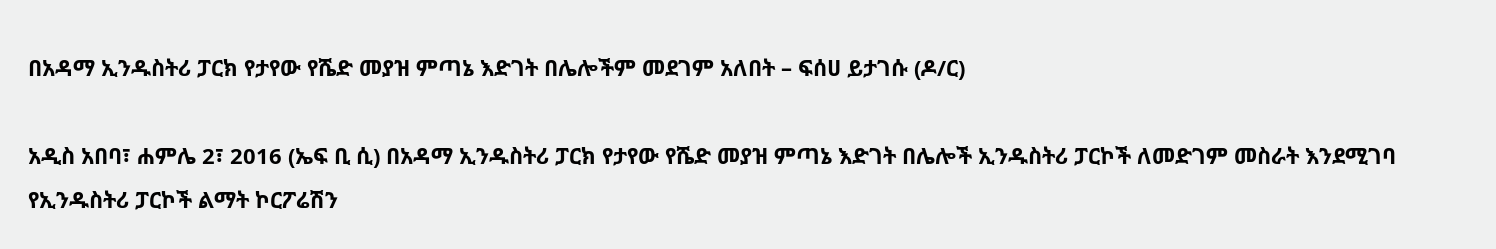በአዳማ ኢንዱስትሪ ፓርክ የታየው የሼድ መያዝ ምጣኔ እድገት በሌሎችም መደገም አለበት – ፍሰሀ ይታገሱ (ዶ/ር)

አዲስ አበባ፣ ሐምሌ 2፣ 2016 (ኤፍ ቢ ሲ) በአዳማ ኢንዱስትሪ ፓርክ የታየው የሼድ መያዝ ምጣኔ እድገት በሌሎች ኢንዱስትሪ ፓርኮች ለመድገም መስራት እንደሚገባ የኢንዱስትሪ ፓርኮች ልማት ኮርፖሬሽን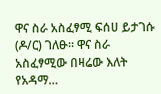ዋና ስራ አስፈፃሚ ፍሰሀ ይታገሱ (ዶ/ር) ገለፁ። ዋና ስራ አስፈፃሚው በዛሬው እለት የአዳማ…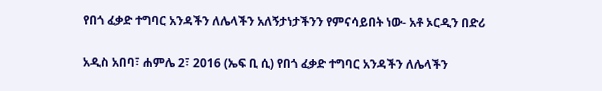የበጎ ፈቃድ ተግባር አንዳችን ለሌላችን አለኝታነታችንን የምናሳይበት ነው- አቶ ኦርዲን በድሪ

አዲስ አበባ፣ ሐምሌ 2፣ 2016 (ኤፍ ቢ ሲ) የበጎ ፈቃድ ተግባር አንዳችን ለሌላችን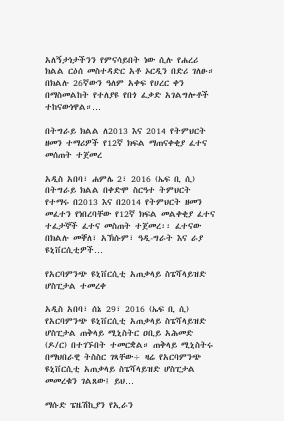አለኝታነታችንን የምናሳይበት ነው ሲሉ የሐረሪ ክልል ርዕሰ መስተዳድር አቶ ኦርዲን በድሪ ገለፁ። በክልሉ 26ኛውን ዓለም አቀፍ የሀረር ቀን በማስመልከት የተለያዩ የበጎ ፈቃድ አገልግሎቶች ተከናውነዋል።…

በትግራይ ክልል ለ2013 እና 2014 የትምህርት ዘመን ተማሪዎች የ12ኛ ክፍል ማጠናቀቂያ ፈተና መሰጠት ተጀመረ

አዲስ አበባ፣ ሐምሌ 2፣ 2016 (ኤፍ ቢ ሲ) በትግራይ ክልል በቀድሞ ስርዓተ ትምህርት የተማሩ በ2013 እና በ2014 የትምህርት ዘመን መፈተን የነበረባቸው የ12ኛ ክፍል መልቀቂያ ፈተና ተፈታኞች ፈተና መስጠት ተጀመረ፡፡ ፈተናው በክልሉ መቐለ፣ አኽሱም፣ ዓዲ-ግራት እና ራያ ዩኒቨርሲቲዎች…

የአርባምንጭ ዩኒቨርሲቲ አጠቃላይ ስፔሻላይዝድ ሆስፒታል ተመረቀ

አዲስ አበባ፣ ሰኔ 29፣ 2016 (ኤፍ ቢ ሲ) የአርባምንጭ ዩኒቨርሲቲ አጠቃላይ ስፔሻላይዝድ ሆስፒታል ጠቅላይ ሚኒስትር ዐቢይ አሕመድ (ዶ/ር) በተገኙበት ተመርቋል። ጠቅላይ ሚኒስትሩ በማህበራዊ ትስስር ገጻቸው÷ ዛሬ የአርባምንጭ ዩኒቨርሲቲ አጠቃላይ ስፔሻላይዝድ ሆስፒታል መመረቁን ገልጸው፤ ይህ…

ማሱድ ፔዜሽኪያን የኢራን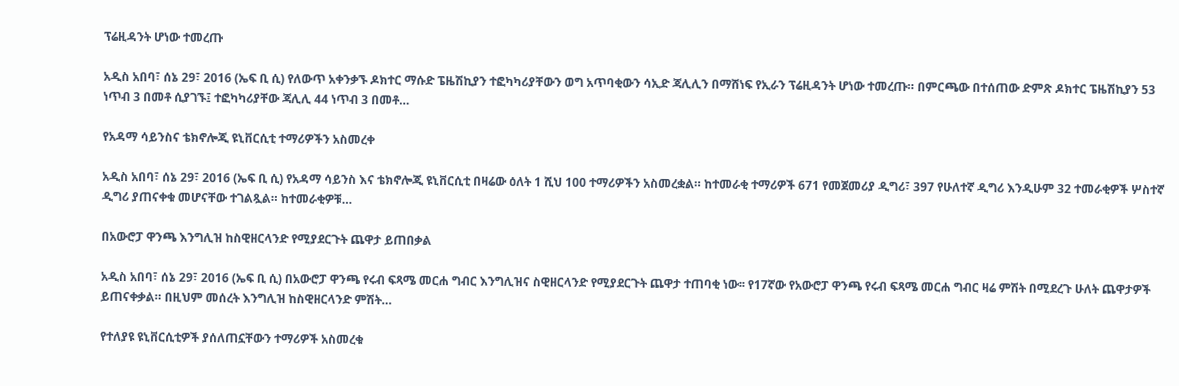ፕሬዚዳንት ሆነው ተመረጡ

አዲስ አበባ፣ ሰኔ 29፣ 2016 (ኤፍ ቢ ሲ) የለውጥ አቀንቃኙ ዶክተር ማሱድ ፔዜሽኪያን ተፎካካሪያቸውን ወግ አጥባቂውን ሳኢድ ጃሊሊን በማሸነፍ የኢራን ፕሬዚዳንት ሆነው ተመረጡ። በምርጫው በተሰጠው ድምጽ ዶክተር ፔዜሽኪያን 53 ነጥብ 3 በመቶ ሲያገኙ፤ ተፎካካሪያቸው ጃሊሊ 44 ነጥብ 3 በመቶ…

የአዳማ ሳይንስና ቴክኖሎጂ ዩኒቨርሲቲ ተማሪዎችን አስመረቀ

አዲስ አበባ፣ ሰኔ 29፣ 2016 (ኤፍ ቢ ሲ) የአዳማ ሳይንስ እና ቴክኖሎጂ ዩኒቨርሲቲ በዛሬው ዕለት 1 ሺህ 100 ተማሪዎችን አስመረቋል። ከተመራቂ ተማሪዎች 671 የመጀመሪያ ዲግሪ፣ 397 የሁለተኛ ዲግሪ እንዲሁም 32 ተመራቂዎች ሦስተኛ ዲግሪ ያጠናቀቁ መሆናቸው ተገልጿል። ከተመራቂዎቹ…

በአውሮፓ ዋንጫ እንግሊዝ ከስዊዘርላንድ የሚያደርጉት ጨዋታ ይጠበቃል

አዲስ አበባ፣ ሰኔ 29፣ 2016 (ኤፍ ቢ ሲ) በአውሮፓ ዋንጫ የሩብ ፍጻሜ መርሐ ግብር እንግሊዝና ስዊዘርላንድ የሚያደርጉት ጨዋታ ተጠባቂ ነው፡፡ የ17ኛው የአውሮፓ ዋንጫ የሩብ ፍጻሜ መርሐ ግብር ዛሬ ምሽት በሚደረጉ ሁለት ጨዋታዎች ይጠናቀቃል። በዚህም መሰረት እንግሊዝ ከስዊዘርላንድ ምሽት…

የተለያዩ ዩኒቨርሲቲዎች ያሰለጠኗቸውን ተማሪዎች አስመረቁ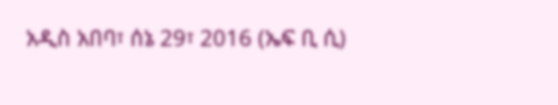አዲስ አበባ፣ ሰኔ 29፣ 2016 (ኤፍ ቢ ሲ)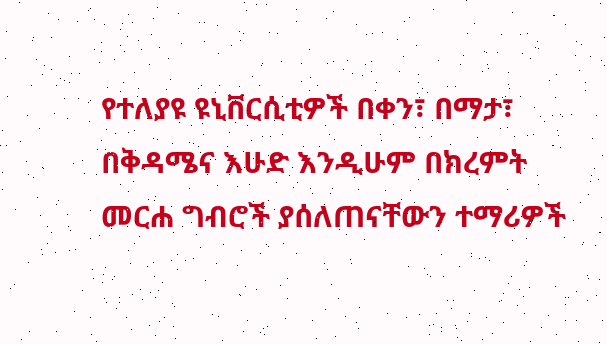የተለያዩ ዩኒቨርሲቲዎች በቀን፣ በማታ፣ በቅዳሜና እሁድ እንዲሁም በክረምት መርሐ ግብሮች ያሰለጠናቸውን ተማሪዎች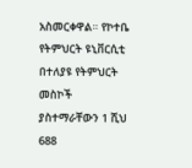አስመርቀዋል። የኮተቤ የትምህርት ዩኒቨርሲቲ በተለያዩ የትምህርት መስኮች ያስተማራቸውን 1 ሺህ 688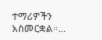ተማሪዎችን አስመርቋል።…